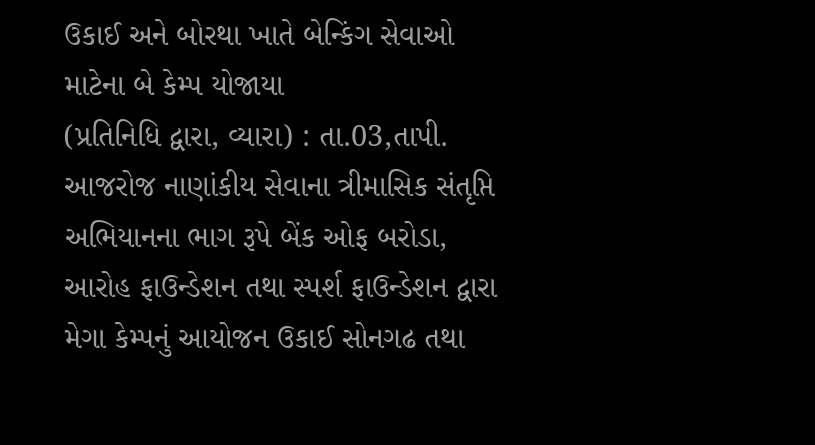ઉકાઈ અને બોરથા ખાતે બેન્કિંગ સેવાઓ માટેના બે કેમ્પ યોજાયા
(પ્રતિનિધિ દ્વારા, વ્યારા) : તા.03,તાપી. આજરોજ નાણાંકીય સેવાના ત્રીમાસિક સંતૃપ્તિ અભિયાનના ભાગ રૂપે બેંક ઓફ બરોડા, આરોહ ફાઉન્ડેશન તથા સ્પર્શ ફાઉન્ડેશન દ્વારા મેગા કેમ્પનું આયોજન ઉકાઈ સોનગઢ તથા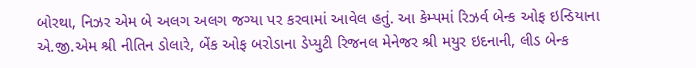બોરથા, નિઝર એમ બે અલગ અલગ જગ્યા પર કરવામાં આવેલ હતું. આ કેમ્પમાં રિઝર્વ બેન્ક ઓફ ઇન્ડિયાના એ.જી.એમ શ્રી નીતિન ડોલારે, બેંક ઓફ બરોડાના ડેપ્યુટી રિજનલ મેનેજર શ્રી મયુર ઇદનાની, લીડ બેન્ક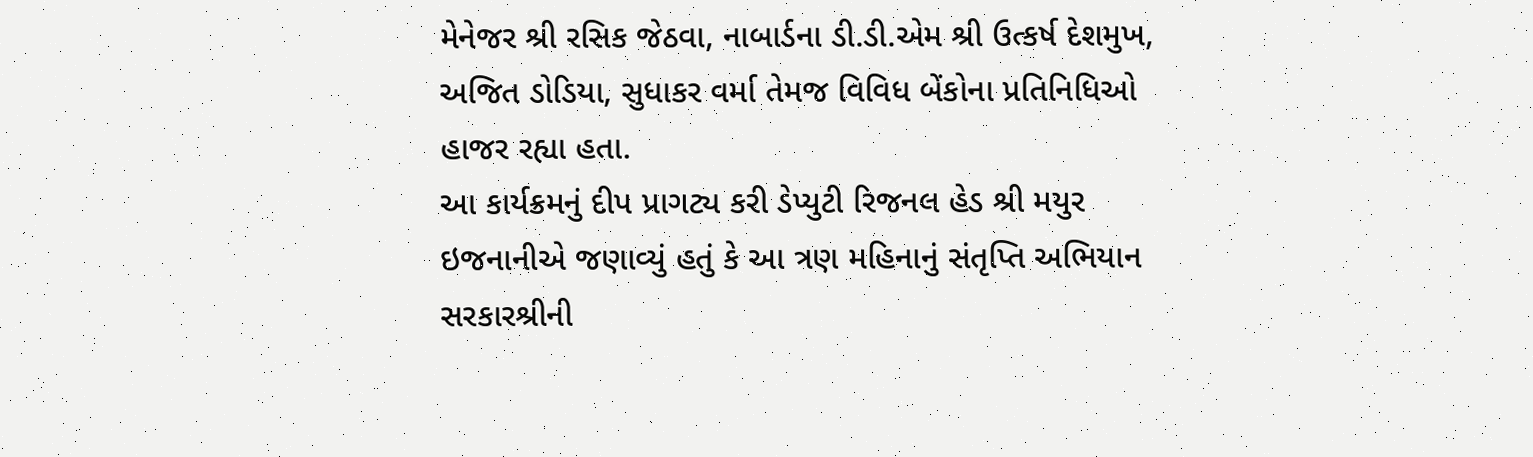મેનેજર શ્રી રસિક જેઠવા, નાબાર્ડના ડી.ડી.એમ શ્રી ઉત્કર્ષ દેશમુખ, અજિત ડોડિયા, સુધાકર વર્મા તેમજ વિવિધ બેંકોના પ્રતિનિધિઓ હાજર રહ્યા હતા.
આ કાર્યક્રમનું દીપ પ્રાગટ્ય કરી ડેપ્યુટી રિજનલ હેડ શ્રી મયુર ઇજનાનીએ જણાવ્યું હતું કે આ ત્રણ મહિનાનું સંતૃપ્તિ અભિયાન સરકારશ્રીની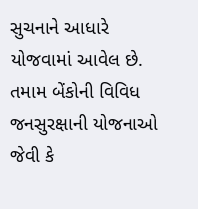સુચનાને આધારે યોજવામાં આવેલ છે. તમામ બેંકોની વિવિધ જનસુરક્ષાની યોજનાઓ જેવી કે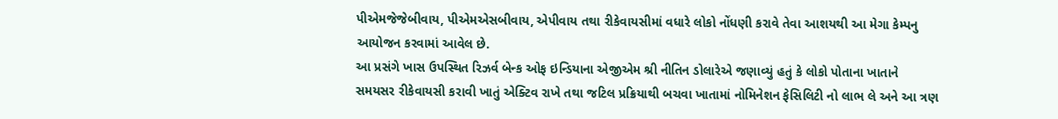પીએમજેજેબીવાય, પીએમએસબીવાય, એપીવાય તથા રીકેવાયસીમાં વધારે લોકો નોંધણી કરાવે તેવા આશયથી આ મેગા કેમ્પનુ આયોજન કરવામાં આવેલ છે.
આ પ્રસંગે ખાસ ઉપસ્થિત રિઝર્વ બેન્ક ઓફ ઇન્ડિયાના એજીએમ શ્રી નીતિન ડોલારેએ જણાવ્યું હતું કે લોકો પોતાના ખાતાને સમયસર રીકેવાયસી કરાવી ખાતું એક્ટિવ રાખે તથા જટિલ પ્રક્રિયાથી બચવા ખાતામાં નોમિનેશન ફેસિલિટી નો લાભ લે અને આ ત્રણ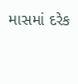માસમાં દરેક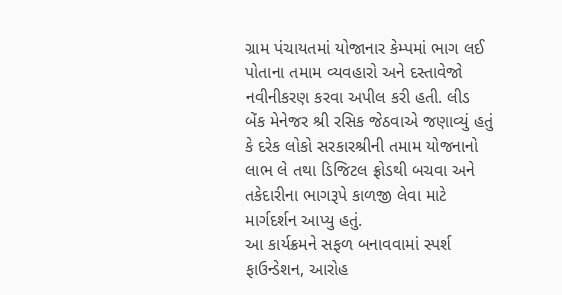ગ્રામ પંચાયતમાં યોજાનાર કેમ્પમાં ભાગ લઈ પોતાના તમામ વ્યવહારો અને દસ્તાવેજો નવીનીકરણ કરવા અપીલ કરી હતી. લીડ બેંક મેનેજર શ્રી રસિક જેઠવાએ જણાવ્યું હતું કે દરેક લોકો સરકારશ્રીની તમામ યોજનાનો લાભ લે તથા ડિજિટલ ફ્રોડથી બચવા અને તકેદારીના ભાગરૂપે કાળજી લેવા માટે માર્ગદર્શન આપ્યુ હતું.
આ કાર્યક્રમને સફળ બનાવવામાં સ્પર્શ ફાઉન્ડેશન, આરોહ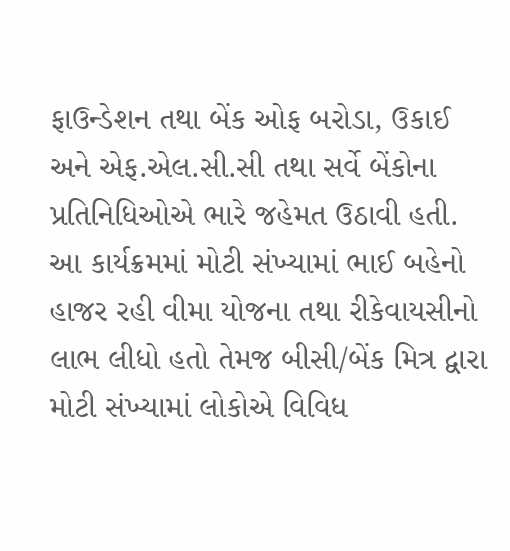ફાઉન્ડેશન તથા બેંક ઓફ બરોડા, ઉકાઈ અને એફ.એલ.સી.સી તથા સર્વે બેંકોના પ્રતિનિધિઓએ ભારે જહેમત ઉઠાવી હતી.
આ કાર્યક્રમમાં મોટી સંખ્યામાં ભાઈ બહેનો હાજર રહી વીમા યોજના તથા રીકેવાયસીનો લાભ લીધો હતો તેમજ બીસી/બેંક મિત્ર દ્વારા મોટી સંખ્યામાં લોકોએ વિવિધ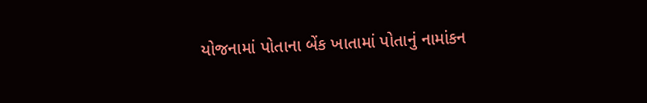યોજનામાં પોતાના બેંક ખાતામાં પોતાનું નામાંકન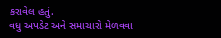કરાવેલ હતું.
વધુ અપડેટ અને સમાચારો મેળવવા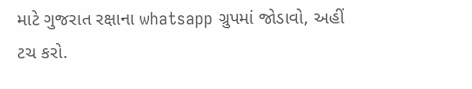માટે ગુજરાત રક્ષાના whatsapp ગ્રુપમાં જોડાવો, અહીં ટચ કરો.